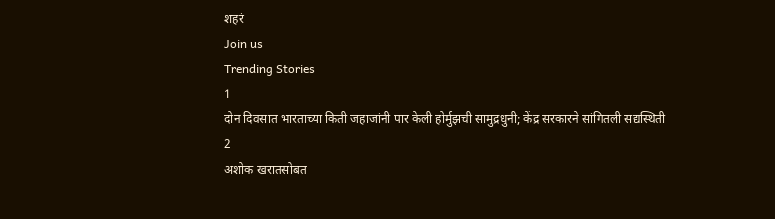शहरं
Join us
Trending Stories
1
दोन दिवसात भारताच्या किती जहाजांनी पार केली होर्मुझची सामुद्रधुनी; केंद्र सरकारने सांगितली सद्यस्थिती
2
अशोक खरातसोबत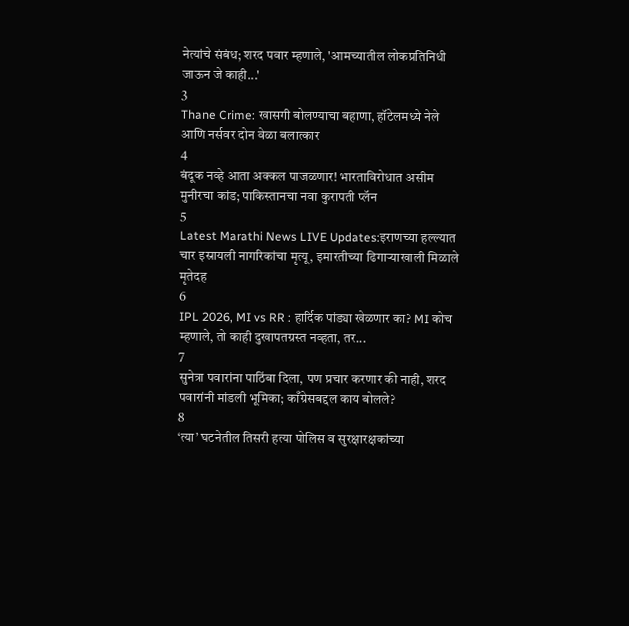नेत्यांचे संबंध; शरद पवार म्हणाले, 'आमच्यातील लोकप्रतिनिधी जाऊन जे काही...'
3
Thane Crime: खासगी बोलण्याचा बहाणा, हॉटेलमध्ये नेले आणि नर्सवर दोन वेळा बलात्कार
4
बंदूक नव्हे आता अक्कल पाजळणार! भारताविरोधात असीम मुनीरचा कांड; पाकिस्तानचा नवा कुरापती प्लॅन
5
Latest Marathi News LIVE Updates:इराणच्या हल्ल्यात चार इस्रायली नागरिकांचा मृत्यू, इमारतीच्या ढिगाऱ्याखाली मिळाले मृतेदह
6
IPL 2026, MI vs RR : हार्दिक पांड्या खेळणार का? MI कोच म्हणाले, तो काही दुखापतग्रस्त नव्हता, तर...
7
सुनेत्रा पवारांना पाठिंबा दिला, पण प्रचार करणार की नाही, शरद पवारांनी मांडली भूमिका; काँग्रेसबद्दल काय बोलले?
8
‘त्या’ घटनेतील तिसरी हत्या पोलिस व सुरक्षारक्षकांच्या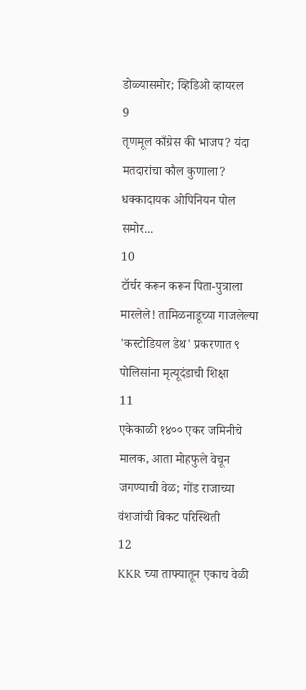डोळ्यासमोर; व्हिडिओ व्हायरल
9
तृणमूल काँग्रेस की भाजप? यंदा मतदारांचा कौल कुणाला? धक्कादायक ओपिनियन पोल समोर...
10
टॉर्चर करून करून पिता-पुत्राला मारलेले! तामिळनाडूच्या गाजलेल्या 'कस्टोडियल डेथ' प्रकरणात ९ पोलिसांना मृत्यूदंडाची शिक्षा
11
एकेकाळी १४०० एकर जमिनीचे मालक, आता मोहफुले वेचून जगण्याची वेळ; गोंड राजाच्या वंशजांची बिकट परिस्थिती
12
KKR च्या ताफ्यातून एकाच वेळी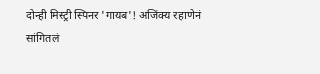दोन्ही मिस्ट्री स्पिनर 'गायब'! अजिंक्य रहाणेनं सांगितलं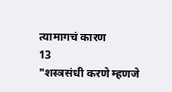त्यामागचं कारण
13
"शस्त्रसंधी करणे म्हणजे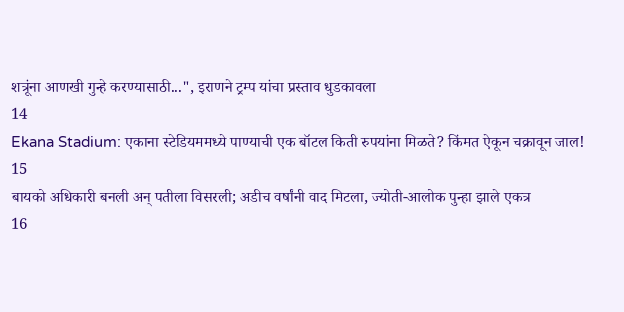शत्रूंना आणखी गुन्हे करण्यासाठी...", इराणने ट्रम्प यांचा प्रस्ताव धुडकावला
14
Ekana Stadium: एकाना स्टेडियममध्ये पाण्याची एक बॉटल किती रुपयांना मिळते? किंमत ऐकून चक्रावून जाल!
15
बायको अधिकारी बनली अन् पतीला विसरली; अडीच वर्षांनी वाद मिटला, ज्योती-आलोक पुन्हा झाले एकत्र
16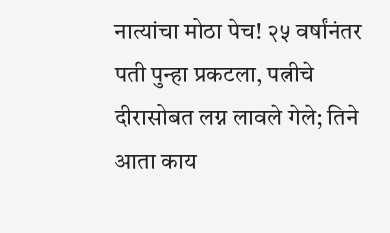नात्यांचा मोठा पेच! २५ वर्षांनंतर पती पुन्हा प्रकटला, पत्नीचे दीरासोबत लग्न लावले गेले; तिने आता काय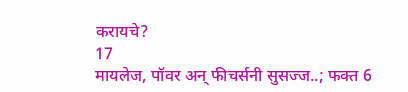करायचे?
17
मायलेज, पॉवर अन् फीचर्सनी सुसज्ज..; फक्त 6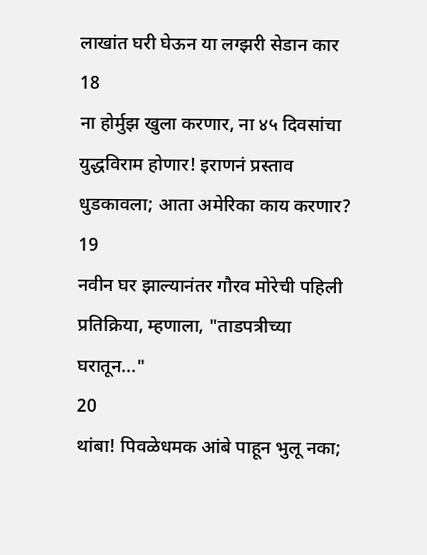लाखांत घरी घेऊन या लग्झरी सेडान कार
18
ना होर्मुझ खुला करणार, ना ४५ दिवसांचा युद्धविराम होणार! इराणनं प्रस्ताव धुडकावला; आता अमेरिका काय करणार?
19
नवीन घर झाल्यानंतर गौरव मोरेची पहिली प्रतिक्रिया, म्हणाला, "ताडपत्रीच्या घरातून..."
20
थांबा! पिवळेधमक आंबे पाहून भुलू नका;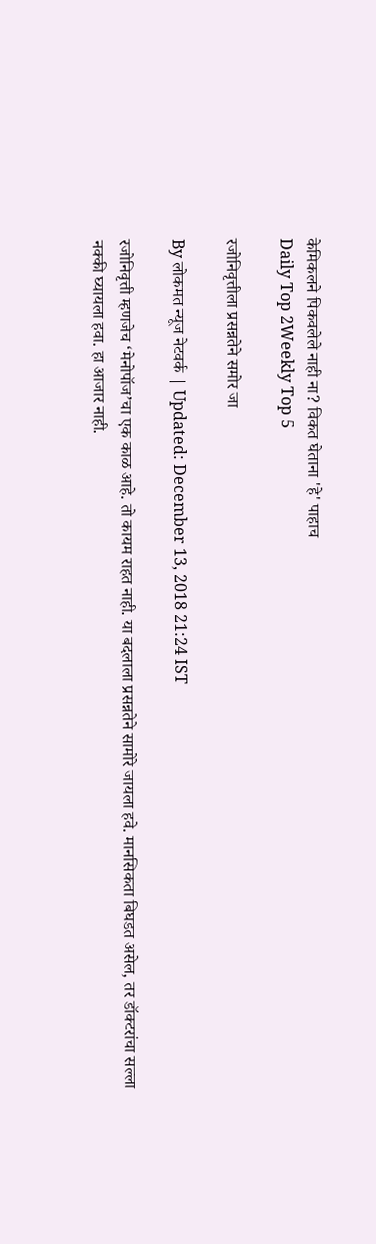केमिकलने पिकवलेले नाही ना? विकत घेताना 'हे' पाहाच
Daily Top 2Weekly Top 5

रजोनिवृत्तीला प्रसन्नतेने समोर जा

By लोकमत न्यूज नेटवर्क | Updated: December 13, 2018 21:24 IST

रजोनिवृत्ती म्हणजेच ‘मेनोपॉज’चा एक काळ आहे. तो कायम राहत नाही. या बदलाला प्रसन्नतेने सामोरे जायला हवे. मानसिकता बिघडत असेल, तर डॉक्टरांचा सल्ला नक्की घ्यायला हवा. हा आजार नाही.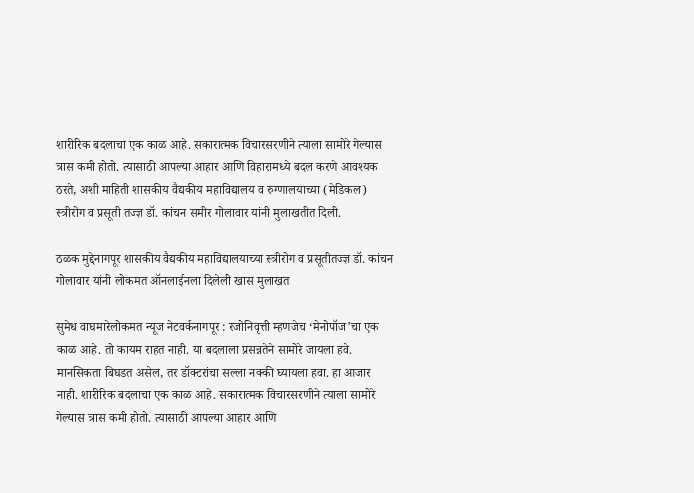शारीरिक बदलाचा एक काळ आहे. सकारात्मक विचारसरणीने त्याला सामोरे गेल्यास त्रास कमी होतो. त्यासाठी आपल्या आहार आणि विहारामध्ये बदल करणे आवश्यक ठरते, अशी माहिती शासकीय वैद्यकीय महाविद्यालय व रुग्णालयाच्या (मेडिकल) स्त्रीरोग व प्रसूती तज्ज्ञ डॉ. कांचन समीर गोलावार यांनी मुलाखतीत दिली.

ठळक मुद्देनागपूर शासकीय वैद्यकीय महाविद्यालयाच्या स्त्रीरोग व प्रसूतीतज्ज्ञ डॉ. कांचन गोलावार यांनी लोकमत ऑनलाईनला दिलेली खास मुलाखत

सुमेध वाघमारेलोकमत न्यूज नेटवर्कनागपूर : रजोनिवृत्ती म्हणजेच ‘मेनोपॉज’चा एक काळ आहे. तो कायम राहत नाही. या बदलाला प्रसन्नतेने सामोरे जायला हवे. मानसिकता बिघडत असेल, तर डॉक्टरांचा सल्ला नक्की घ्यायला हवा. हा आजार नाही. शारीरिक बदलाचा एक काळ आहे. सकारात्मक विचारसरणीने त्याला सामोरे गेल्यास त्रास कमी होतो. त्यासाठी आपल्या आहार आणि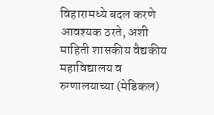विहारामध्ये बदल करणे आवश्यक ठरते, अशी माहिती शासकीय वैद्यकीय महाविद्यालय व रुग्णालयाच्या (मेडिकल)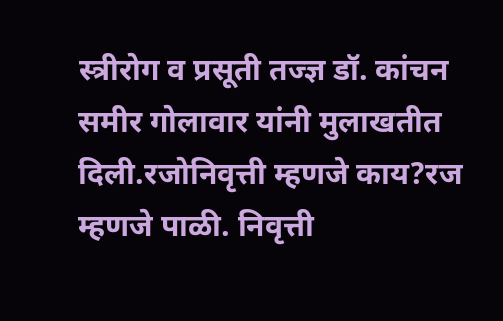स्त्रीरोग व प्रसूती तज्ज्ञ डॉ. कांचन समीर गोलावार यांनी मुलाखतीत दिली.रजोनिवृत्ती म्हणजे काय?रज म्हणजे पाळी. निवृत्ती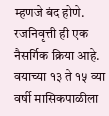म्हणजे बंद होणे. रजनिवृत्ती ही एक नैसर्गिक क्रिया आहे. वयाच्या १३ ते १५ व्या वर्षी मासिकपाळीला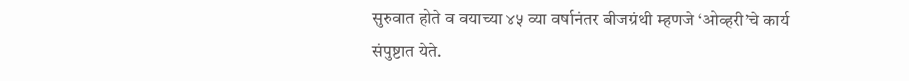सुरुवात होते व वयाच्या ४५ व्या वर्षानंतर बीजग्रंथी म्हणजे ‘ओव्हरी’चे कार्य संपुष्टात येते.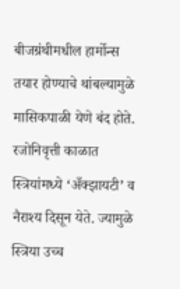बीजग्रंथीमधील हार्मोन्स तयार होण्याचे थांबल्यामुळे मासिकपाळी येणे बंद होते. रजोनिवृत्ती काळात स्त्रियांमध्ये ‘अँक्झायटी’ व नैराश्य दिसून येते. ज्यामुळे स्त्रिया उच्च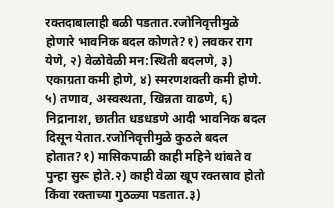रक्तदाबालाही बळी पडतात.रजोनिवृत्तीमुळे होणारे भावनिक बदल कोणते?१) लवकर राग येणे, २) वेळोवेळी मन:स्थिती बदलणे, ३) एकाग्रता कमी होणे, ४) स्मरणशक्ती कमी होणे. ५) तणाव, अस्वस्थता, खिन्नता वाढणे, ६) निद्रानाश, छातीत धडधडणे आदी भावनिक बदल दिसून येतात.रजोनिवृत्तीमुळे कुठले बदल होतात?१) मासिकपाळी काही महिने थांबते व पुन्हा सुरू होते.२) काही वेळा खूप रक्तस्राव होतो किंवा रक्ताच्या गुठळ्या पडतात.३)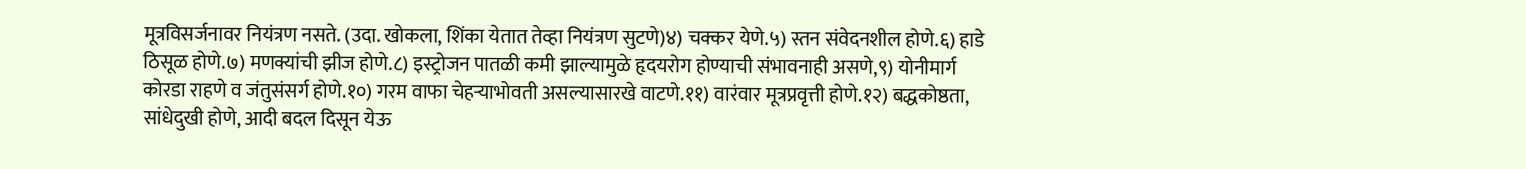मूत्रविसर्जनावर नियंत्रण नसते. (उदा. खोकला, शिंका येतात तेव्हा नियंत्रण सुटणे)४) चक्कर येणे.५) स्तन संवेदनशील होणे.६) हाडे ठिसूळ होणे.७) मणक्यांची झीज होणे.८) इस्ट्रोजन पातळी कमी झाल्यामुळे हृदयरोग होण्याची संभावनाही असणे,९) योनीमार्ग कोरडा राहणे व जंतुसंसर्ग होणे.१०) गरम वाफा चेहऱ्याभोवती असल्यासारखे वाटणे.११) वारंवार मूत्रप्रवृत्ती होणे.१२) बद्धकोष्ठता, सांधेदुखी होणे, आदी बदल दिसून येऊ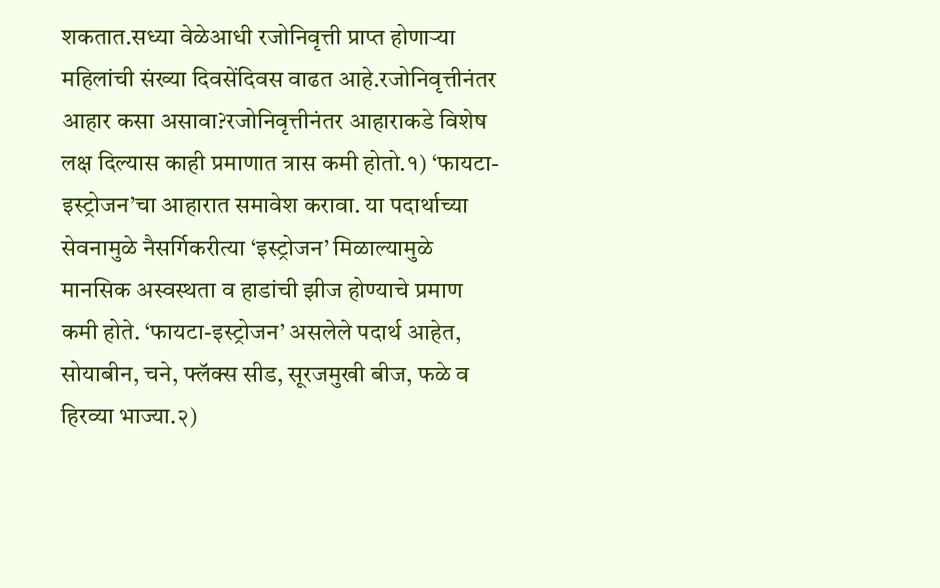शकतात.सध्या वेळेआधी रजोनिवृत्ती प्राप्त होणाऱ्या महिलांची संख्या दिवसेंदिवस वाढत आहे.रजोनिवृत्तीनंतर आहार कसा असावा?रजोनिवृत्तीनंतर आहाराकडे विशेष लक्ष दिल्यास काही प्रमाणात त्रास कमी होतो.१) ‘फायटा-इस्ट्रोजन’चा आहारात समावेश करावा. या पदार्थाच्या सेवनामुळे नैसर्गिकरीत्या ‘इस्ट्रोजन’ मिळाल्यामुळे मानसिक अस्वस्थता व हाडांची झीज होण्याचे प्रमाण कमी होते. ‘फायटा-इस्ट्रोजन’ असलेले पदार्थ आहेत, सोयाबीन, चने, फ्लॅक्स सीड, सूरजमुखी बीज, फळे व हिरव्या भाज्या.२)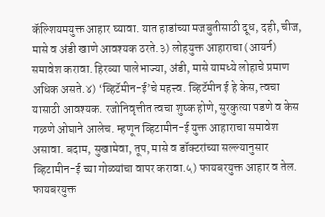कॅल्शियमयुक्त आहार घ्यावा. यात हाडांच्या मजबुतीसाठी दूध, दही, चीज, मासे व अंडी खाणे आवश्यक ठरते.३) लोहयुक्त आहाराचा (आयर्न) समावेश करावा. हिरव्या पालेभाज्या, अंडी, मासे यामध्ये लोहाचे प्रमाण अधिक असते.४) ‘व्हिटॅमीन-ई’चे महत्त्व. व्हिटॅमीन ई हे केस, त्वचा यासाठी आवश्यक. रजोनिवृत्तीत त्वचा शुष्क होणे, सुरकुत्या पडणे व केस गळणे ओघाने आलेच. म्हणून व्हिटामीन-ई युक्त आहाराचा समावेश असावा. बदाम, सुखामेवा, तूप, मासे व डॉक्टरांच्या सल्ल्यानुसार व्हिटामीन-ई च्या गोळ्यांचा वापर करावा.५) फायबरयुक्त आहार व तेल. फायबरयुक्त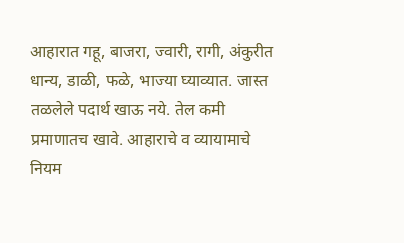आहारात गहू, बाजरा, ज्वारी, रागी, अंकुरीत धान्य, डाळी, फळे, भाज्या घ्याव्यात. जास्त तळलेले पदार्थ खाऊ नये. तेल कमी प्रमाणातच खावे. आहाराचे व व्यायामाचे नियम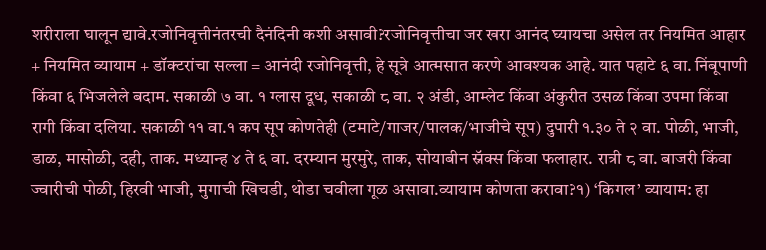शरीराला घालून द्यावे.रजोनिवृत्तीनंतरची दैनंदिनी कशी असावी?रजोनिवृत्तीचा जर खरा आनंद घ्यायचा असेल तर नियमित आहार + नियमित व्यायाम + डॉक्टरांचा सल्ला = आनंदी रजोनिवृत्ती, हे सूत्रे आत्मसात करणे आवश्यक आहे. यात पहाटे ६ वा. निंबूपाणी किंवा ६ भिजलेले बदाम. सकाळी ७ वा. १ ग्लास दूध, सकाळी ८ वा. २ अंडी, आम्लेट किंवा अंकुरीत उसळ किंवा उपमा किंवा रागी किंवा दलिया. सकाळी ११ वा.१ कप सूप कोणतेही (टमाटे/गाजर/पालक/भाजीचे सूप) दुपारी १.३० ते २ वा. पोळी, भाजी, डाळ, मासोळी, दही, ताक. मध्यान्ह ४ ते ६ वा. दरम्यान मुरमुरे, ताक, सोयाबीन स्नॅक्स किंवा फलाहार. रात्री ८ वा. बाजरी किंवा ज्वारीची पोळी, हिरवी भाजी, मुगाची खिचडी, थोडा चवीला गूळ असावा.व्यायाम कोणता करावा?१) ‘किगल’ व्यायाम: हा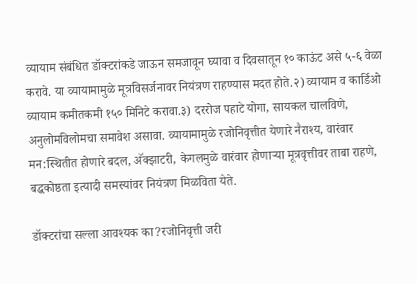व्यायाम संबंधित डॉक्टरांकडे जाऊन समजावून घ्यावा व दिवसातून १० काऊंट असे ५-६ वेळा करावे. या व्यायामामुळे मूत्रविसर्जनावर नियंत्रण राहण्यास मदत होते.२) व्यायाम व कार्डिओ व्यायाम कमीतकमी १५० मिनिटे करावा.३) दररोज पहाटे योगा, सायकल चालविणे, अनुलोमविलोमचा समावेश असावा. व्यायामामुळे रजोनिवृत्तीत येणारे नैराश्य, वारंवार मन:स्थितीत होणारे बदल, अ‍ॅक्झाटरी, केगलमुळे वारंवार होणाऱ्या मूत्रवृत्तीवर ताबा राहणे, बद्धकोष्ठता इत्यादी समस्यांवर नियंत्रण मिळविता येते.

डॉक्टरांचा सल्ला आवश्यक का?रजोनिवृत्ती जरी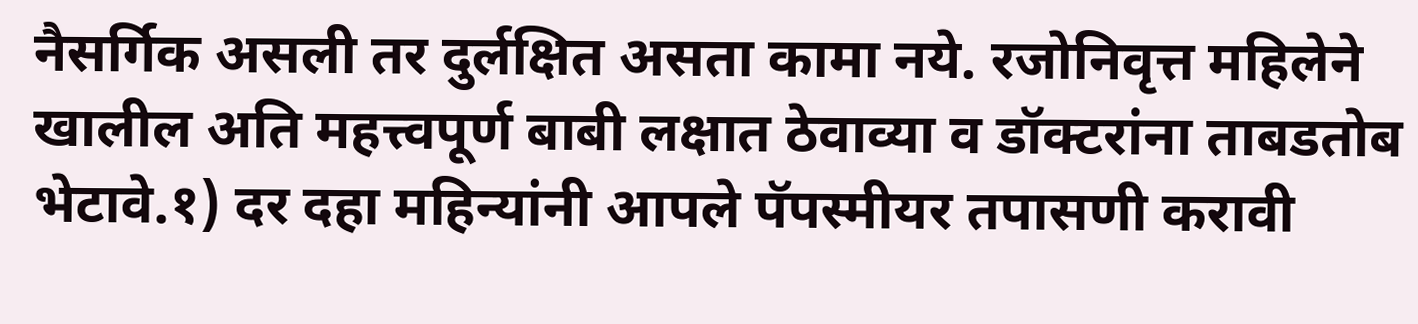नैसर्गिक असली तर दुर्लक्षित असता कामा नये. रजोनिवृत्त महिलेने खालील अति महत्त्वपूर्ण बाबी लक्षात ठेवाव्या व डॉक्टरांना ताबडतोब भेटावे.१) दर दहा महिन्यांनी आपले पॅपस्मीयर तपासणी करावी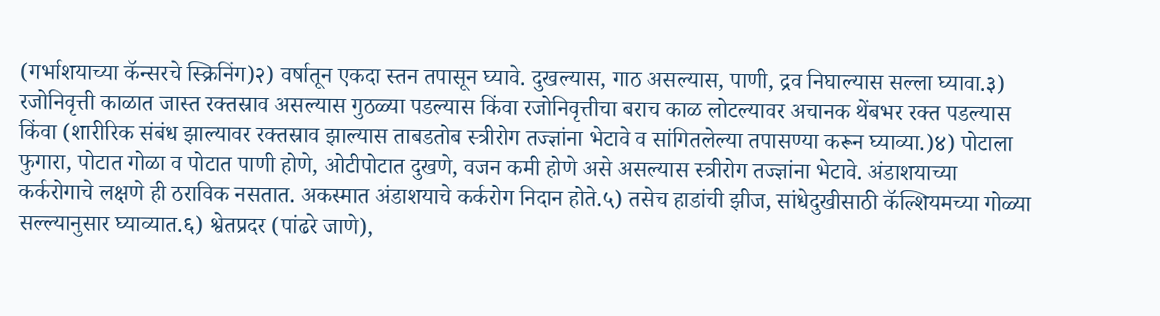(गर्भाशयाच्या कॅन्सरचे स्क्रिनिंग)२) वर्षातून एकदा स्तन तपासून घ्यावे. दुखल्यास, गाठ असल्यास, पाणी, द्रव निघाल्यास सल्ला घ्यावा.३) रजोनिवृत्ती काळात जास्त रक्तस्राव असल्यास गुठळ्या पडल्यास किंवा रजोनिवृत्तीचा बराच काळ लोटल्यावर अचानक थेंबभर रक्त पडल्यास किंवा (शारीरिक संबंध झाल्यावर रक्तस्राव झाल्यास ताबडतोब स्त्रीरोग तज्ज्ञांना भेटावे व सांगितलेल्या तपासण्या करून घ्याव्या.)४) पोटाला फुगारा, पोटात गोळा व पोटात पाणी होणे, ओटीपोटात दुखणे, वजन कमी होणे असे असल्यास स्त्रीरोग तज्ज्ञांना भेटावे. अंडाशयाच्या कर्करोगाचे लक्षणे ही ठराविक नसतात. अकस्मात अंडाशयाचे कर्करोग निदान होते.५) तसेच हाडांची झीज, सांधेदुखीसाठी कॅल्शियमच्या गोळ्या सल्ल्यानुसार घ्याव्यात.६) श्वेतप्रदर (पांढरे जाणे),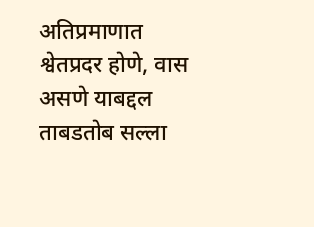अतिप्रमाणात श्वेतप्रदर होणे, वास असणे याबद्दल ताबडतोब सल्ला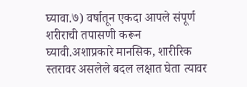घ्यावा.७) वर्षातून एकदा आपले संपूर्ण शरीराची तपासणी करून घ्यावी.अशाप्रकारे मानसिक, शारीरिक स्तरावर असलेले बदल लक्षात घेता त्यावर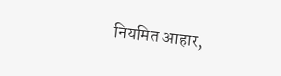नियमित आहार,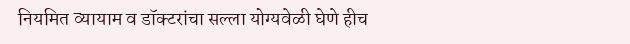नियमित व्यायाम व डॉक्टरांचा सल्ला योग्यवेळी घेणे हीच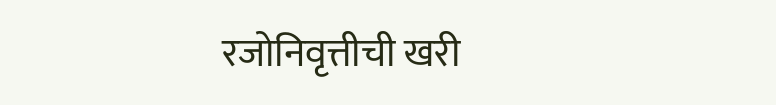रजोनिवृत्तीची खरी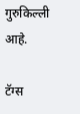गुरुकिल्ली आहे.

टॅग्स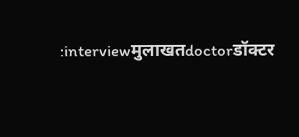:interviewमुलाखतdoctorडॉक्टर